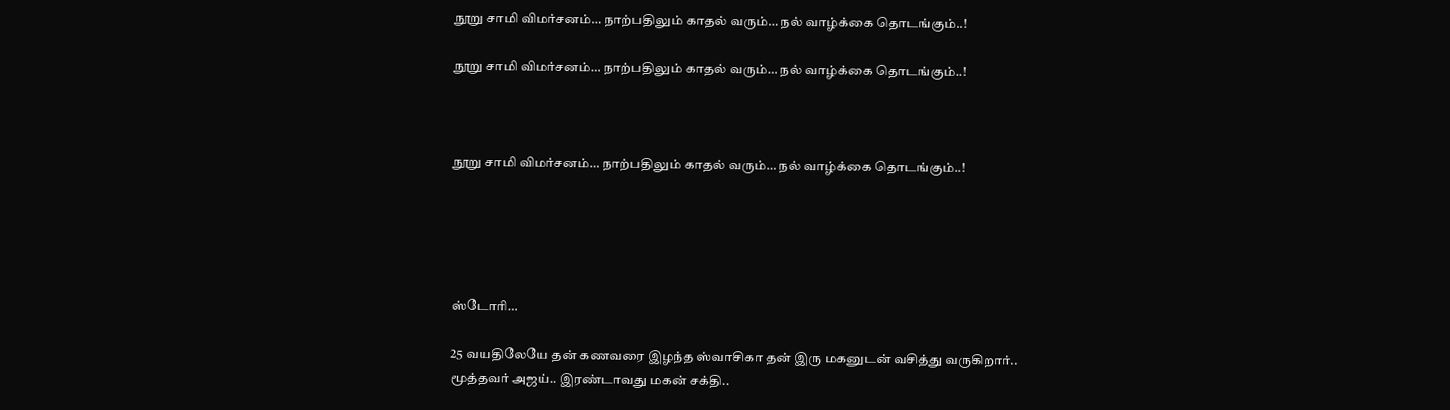நூறு சாமி விமர்சனம்… நாற்பதிலும் காதல் வரும்… நல் வாழ்க்கை தொடங்கும்..!

நூறு சாமி விமர்சனம்… நாற்பதிலும் காதல் வரும்… நல் வாழ்க்கை தொடங்கும்..!



நூறு சாமி விமர்சனம்… நாற்பதிலும் காதல் வரும்… நல் வாழ்க்கை தொடங்கும்..!





ஸ்டோரி…

25 வயதிலேயே தன் கணவரை இழந்த ஸ்வாசிகா தன் இரு மகனுடன் வசித்து வருகிறார்.. மூத்தவர் அஜய்.. இரண்டாவது மகன் சக்தி..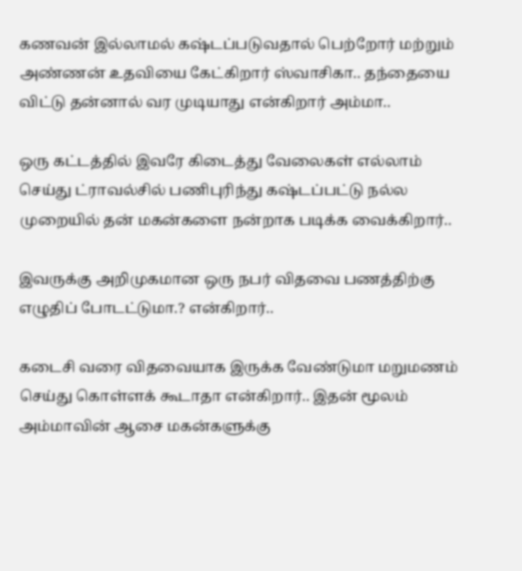கணவன் இல்லாமல் கஷ்டப்படுவதால் பெற்றோர் மற்றும் அண்ணன் உதவியை கேட்கிறார் ஸ்வாசிகா.. தந்தையை விட்டு தன்னால் வர முடியாது என்கிறார் அம்மா..

ஒரு கட்டத்தில் இவரே கிடைத்து வேலைகள் எல்லாம் செய்து ட்ராவல்சில் பணிபுரிந்து கஷ்டப்பட்டு நல்ல முறையில் தன் மகன்களை நன்றாக படிக்க வைக்கிறார்..

இவருக்கு அறிமுகமான ஒரு நபர் விதவை பணத்திற்கு எழுதிப் போடட்டுமா.? என்கிறார்..

கடைசி வரை விதவையாக இருக்க வேண்டுமா மறுமணம் செய்து கொள்ளக் கூடாதா என்கிறார்.. இதன் மூலம் அம்மாவின் ஆசை மகன்களுக்கு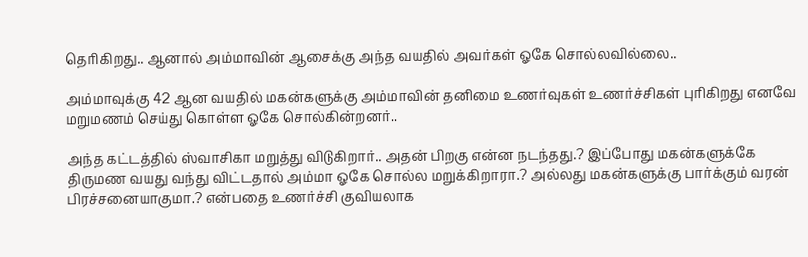தெரிகிறது.. ஆனால் அம்மாவின் ஆசைக்கு அந்த வயதில் அவர்கள் ஓகே சொல்லவில்லை..

அம்மாவுக்கு 42 ஆன வயதில் மகன்களுக்கு அம்மாவின் தனிமை உணர்வுகள் உணர்ச்சிகள் புரிகிறது எனவே மறுமணம் செய்து கொள்ள ஓகே சொல்கின்றனர்..

அந்த கட்டத்தில் ஸ்வாசிகா மறுத்து விடுகிறார்.. அதன் பிறகு என்ன நடந்தது.? இப்போது மகன்களுக்கே திருமண வயது வந்து விட்டதால் அம்மா ஓகே சொல்ல மறுக்கிறாரா.? அல்லது மகன்களுக்கு பார்க்கும் வரன் பிரச்சனையாகுமா.? என்பதை உணர்ச்சி குவியலாக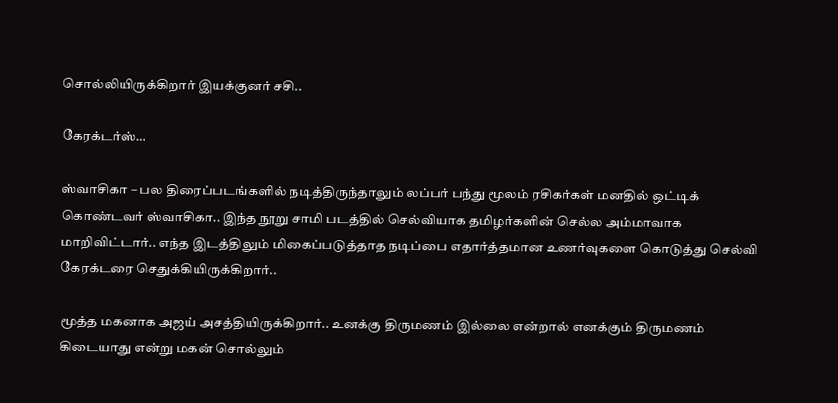சொல்லியிருக்கிறார் இயக்குனர் சசி..

கேரக்டர்ஸ்…

ஸ்வாசிகா – பல திரைப்படங்களில் நடித்திருந்தாலும் லப்பர் பந்து மூலம் ரசிகர்கள் மனதில் ஒட்டிக் கொண்டவர் ஸ்வாசிகா.. இந்த நூறு சாமி படத்தில் செல்வியாக தமிழர்களின் செல்ல அம்மாவாக மாறிவிட்டார்.. எந்த இடத்திலும் மிகைப்படுத்தாத நடிப்பை எதார்த்தமான உணர்வுகளை கொடுத்து செல்வி கேரக்டரை செதுக்கியிருக்கிறார்..

மூத்த மகனாக அஜய் அசத்தியிருக்கிறார்.. உனக்கு திருமணம் இல்லை என்றால் எனக்கும் திருமணம் கிடையாது என்று மகன் சொல்லும்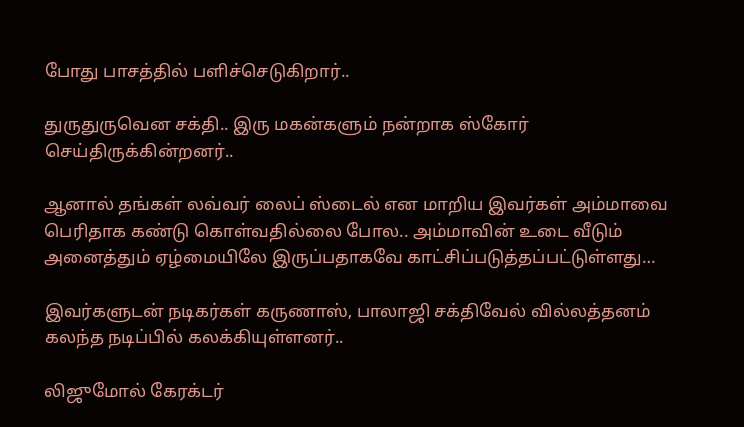போது பாசத்தில் பளிச்செடுகிறார்..

துருதுருவென சக்தி.. இரு மகன்களும் நன்றாக ஸ்கோர் செய்திருக்கின்றனர்..

ஆனால் தங்கள் லவ்வர் லைப் ஸ்டைல் என மாறிய இவர்கள் அம்மாவை பெரிதாக கண்டு கொள்வதில்லை போல.. அம்மாவின் உடை வீடும் அனைத்தும் ஏழ்மையிலே இருப்பதாகவே காட்சிப்படுத்தப்பட்டுள்ளது…

இவர்களுடன் நடிகர்கள் கருணாஸ், பாலாஜி சக்திவேல் வில்லத்தனம் கலந்த நடிப்பில் கலக்கியுள்ளனர்..

லிஜுமோல் கேரக்டர்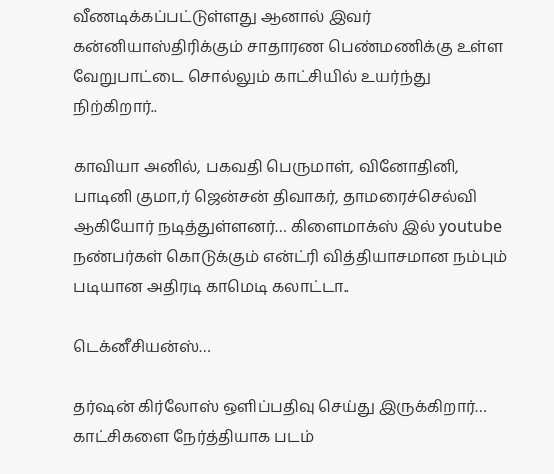வீணடிக்கப்பட்டுள்ளது ஆனால் இவர் கன்னியாஸ்திரிக்கும் சாதாரண பெண்மணிக்கு உள்ள வேறுபாட்டை சொல்லும் காட்சியில் உயர்ந்து நிற்கிறார்..

காவியா அனில், பகவதி பெருமாள், வினோதினி, பாடினி குமா,ர் ஜென்சன் திவாகர், தாமரைச்செல்வி ஆகியோர் நடித்துள்ளனர்… கிளைமாக்ஸ் இல் youtube நண்பர்கள் கொடுக்கும் என்ட்ரி வித்தியாசமான நம்பும் படியான அதிரடி காமெடி கலாட்டா..

டெக்னீசியன்ஸ்…

தர்ஷன் கிர்லோஸ் ஒளிப்பதிவு செய்து இருக்கிறார்… காட்சிகளை நேர்த்தியாக படம்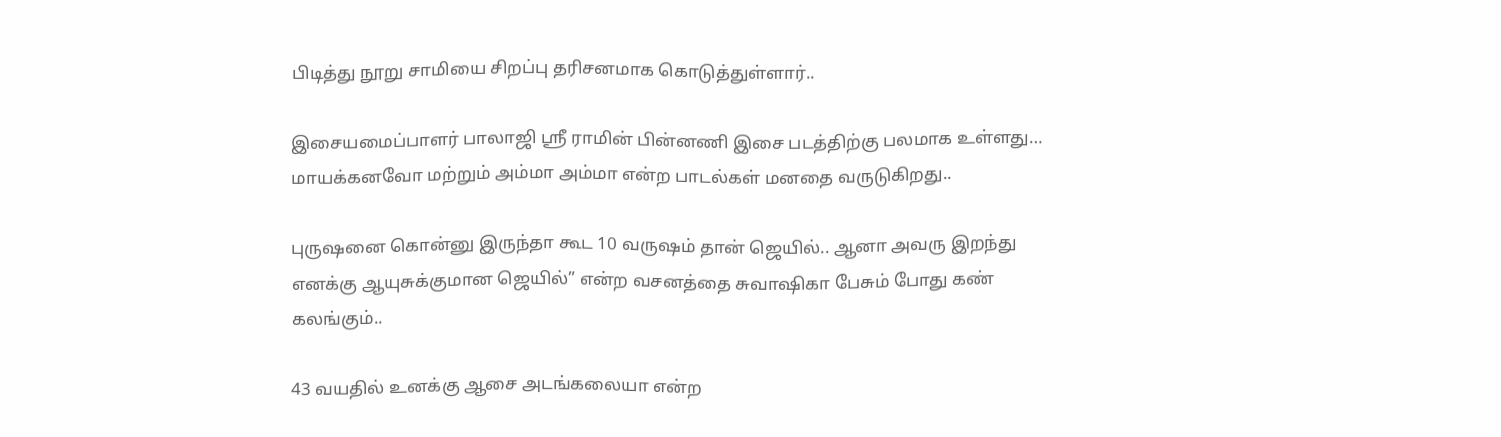பிடித்து நூறு சாமியை சிறப்பு தரிசனமாக கொடுத்துள்ளார்..

இசையமைப்பாளர் பாலாஜி ஸ்ரீ ராமின் பின்னணி இசை படத்திற்கு பலமாக உள்ளது… மாயக்கனவோ மற்றும் அம்மா அம்மா என்ற பாடல்கள் மனதை வருடுகிறது..

புருஷனை கொன்னு இருந்தா கூட 10 வருஷம் தான் ஜெயில்.. ஆனா அவரு இறந்து எனக்கு ஆயுசுக்குமான ஜெயில்” என்ற வசனத்தை சுவாஷிகா பேசும் போது கண் கலங்கும்..

43 வயதில் உனக்கு ஆசை அடங்கலையா என்ற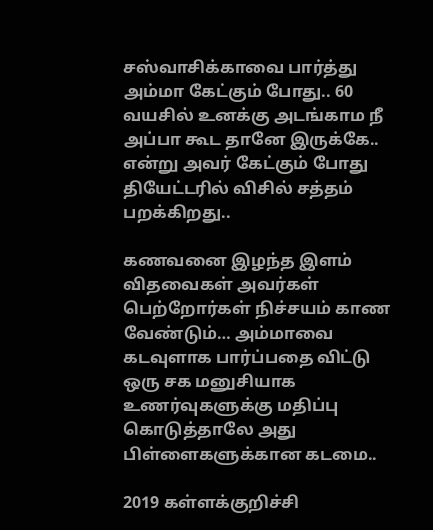சஸ்வாசிக்காவை பார்த்து அம்மா கேட்கும் போது.. 60 வயசில் உனக்கு அடங்காம நீ அப்பா கூட தானே இருக்கே.. என்று அவர் கேட்கும் போது தியேட்டரில் விசில் சத்தம் பறக்கிறது..

கணவனை இழந்த இளம் விதவைகள் அவர்கள் பெற்றோர்கள் நிச்சயம் காண வேண்டும்… அம்மாவை கடவுளாக பார்ப்பதை விட்டு ஒரு சக மனுசியாக உணர்வுகளுக்கு மதிப்பு கொடுத்தாலே அது பிள்ளைகளுக்கான கடமை..

2019 கள்ளக்குறிச்சி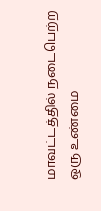மாவட்டத்தில் நடைபெற்ற ஒரு உண்மை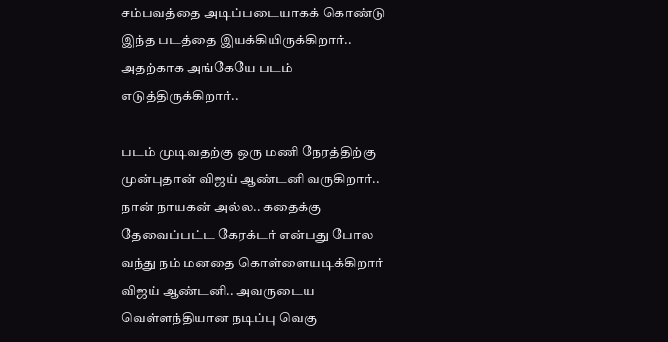சம்பவத்தை அடிப்படையாகக் கொண்டு இந்த படத்தை இயக்கியிருக்கிறார்.. அதற்காக அங்கேயே படம் எடுத்திருக்கிறார்..

படம் முடிவதற்கு ஒரு மணி நேரத்திற்கு முன்புதான் விஜய் ஆண்டனி வருகிறார்..
நான் நாயகன் அல்ல.. கதைக்கு தேவைப்பட்ட கேரக்டர் என்பது போல வந்து நம் மனதை கொள்ளையடிக்கிறார் விஜய் ஆண்டனி.. அவருடைய வெள்ளந்தியான நடிப்பு வெகு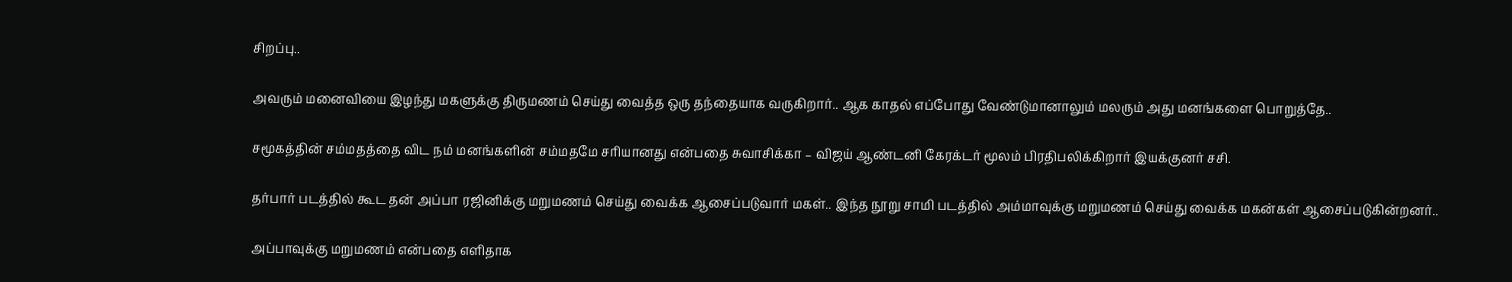சிறப்பு..

அவரும் மனைவியை இழந்து மகளுக்கு திருமணம் செய்து வைத்த ஒரு தந்தையாக வருகிறார்.. ஆக காதல் எப்போது வேண்டுமானாலும் மலரும் அது மனங்களை பொறுத்தே..

சமூகத்தின் சம்மதத்தை விட நம் மனங்களின் சம்மதமே சரியானது என்பதை சுவாசிக்கா – விஜய் ஆண்டனி கேரக்டர் மூலம் பிரதிபலிக்கிறார் இயக்குனர் சசி.

தர்பார் படத்தில் கூட தன் அப்பா ரஜினிக்கு மறுமணம் செய்து வைக்க ஆசைப்படுவார் மகள்.. இந்த நூறு சாமி படத்தில் அம்மாவுக்கு மறுமணம் செய்து வைக்க மகன்கள் ஆசைப்படுகின்றனர்..

அப்பாவுக்கு மறுமணம் என்பதை எளிதாக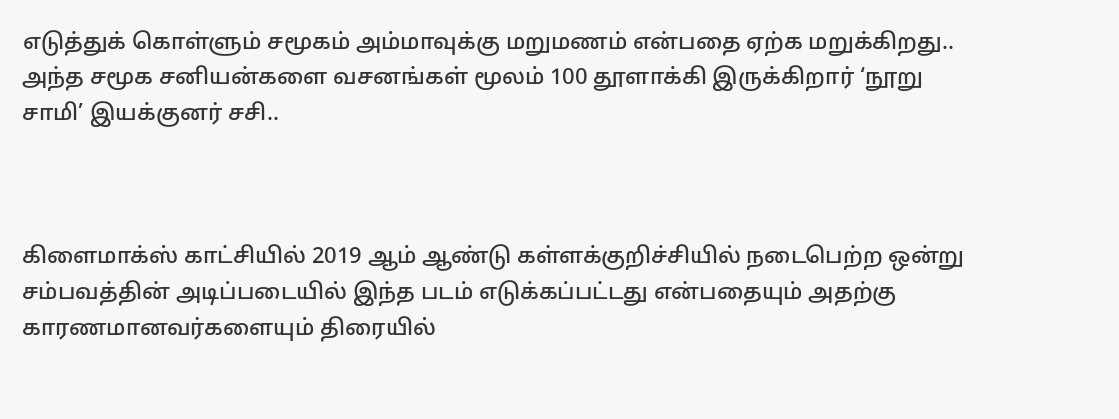எடுத்துக் கொள்ளும் சமூகம் அம்மாவுக்கு மறுமணம் என்பதை ஏற்க மறுக்கிறது.. அந்த சமூக சனியன்களை வசனங்கள் மூலம் 100 தூளாக்கி இருக்கிறார் ‘நூறு சாமி’ இயக்குனர் சசி..



கிளைமாக்ஸ் காட்சியில் 2019 ஆம் ஆண்டு கள்ளக்குறிச்சியில் நடைபெற்ற ஒன்று சம்பவத்தின் அடிப்படையில் இந்த படம் எடுக்கப்பட்டது என்பதையும் அதற்கு காரணமானவர்களையும் திரையில்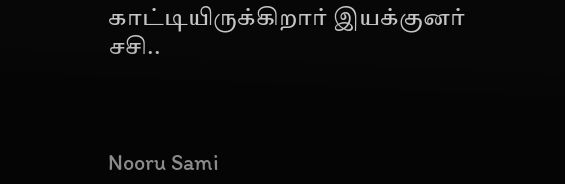காட்டியிருக்கிறார் இயக்குனர் சசி..



Nooru Sami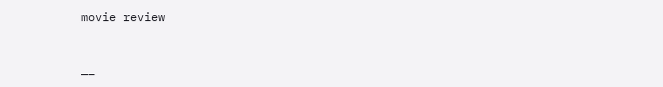movie review



—–